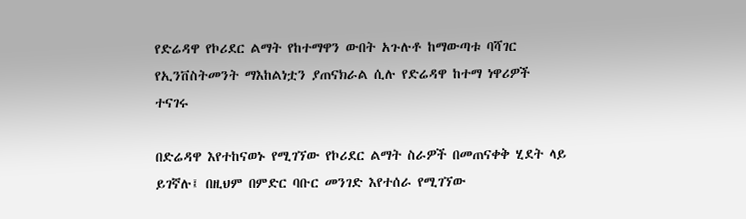የድሬዳዋ የኮሪደር ልማት የከተማዋን ውበት አጉሉቶ ከማውጣቱ ባሻገር የኢንቨስትመንት ማእከልነቷን ያጠናክራል ሲሉ የድሬዳዋ ከተማ ነዋሪዎች ተናገሩ

በድሬዳዋ እየተከናወኑ የሚገኘው የኮሪደር ልማት ስራዎች በመጠናቀቅ ሂደት ላይ ይገኛሉ፤ በዚህም በምድር ባቡር መንገድ እየተሰራ የሚገኘው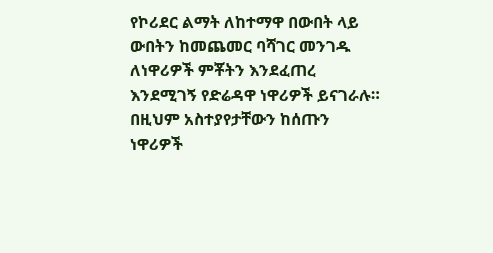የኮሪደር ልማት ለከተማዋ በውበት ላይ ውበትን ከመጨመር ባሻገር መንገዱ ለነዋሪዎች ምቾትን እንደፈጠረ እንደሚገኝ የድሬዳዋ ነዋሪዎች ይናገራሉ። በዚህም አስተያየታቸውን ከሰጡን ነዋሪዎች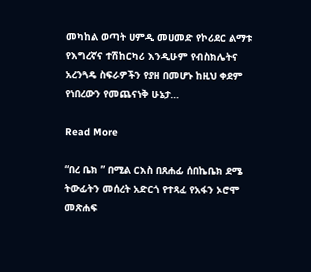መካከል ወጣት ሀምዲ መሀመድ የኮሪደር ልማቱ የእግረኛና ተሽከርካሪ እንዲሁም የብስክሌትና አረንጓዴ ስፍራዎችን የያዘ በመሆኑ ከዚህ ቀደም የነበረውን የመጨናነቅ ሁኔታ…

Read More

“በረ ቤክ ” በሚል ርእስ በጸሐፊ ሰበኬቤክ ደሜ ትውፊትን መሰረት አድርጎ የተጻፈ የአፋን ኦሮሞ መጽሐፍ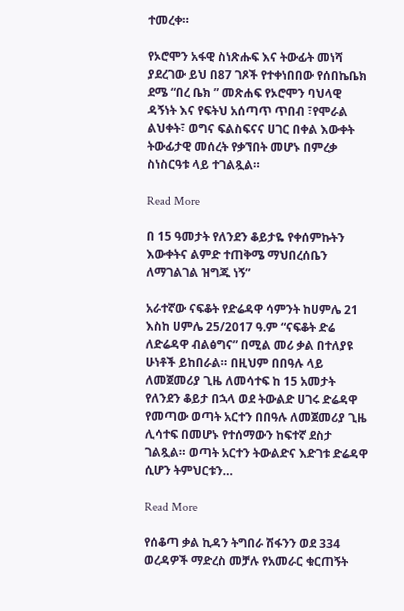ተመረቀ።

የኦሮሞን አፋዊ ስነጽሑፍ እና ትውፊት መነሻ ያደረገው ይህ በ87 ገጾች የተቀነበበው የሰበኬቤክ ደሜ “በረ ቤክ ” መጽሐፍ የኦሮሞን ባህላዊ ዳኝነት እና የፍትህ አሰጣጥ ጥበብ ፣የሞራል ልህቀት፣ ወግና ፍልስፍናና ሀገር በቀል እውቀት ትውፊታዊ መሰረት የቃኘበት መሆኑ በምረቃ ስነስርዓቱ ላይ ተገልጿል።

Read More

በ 15 ዓመታት የለንደን ቆይታዬ የቀሰምኩትን እውቀትና ልምድ ተጠቅሜ ማህበረሰቤን ለማገልገል ዝግጁ ነኝ”

አራተኛው ናፍቆት የድሬዳዋ ሳምንት ከሀምሌ 21 እስከ ሀምሌ 25/2017 ዓ.ም “ናፍቆት ድሬ ለድሬዳዋ ብልፅግና” በሚል መሪ ቃል በተለያዩ ሁነቶች ይከበራል። በዚህም በበዓሉ ላይ ለመጀመሪያ ጊዜ ለመሳተፍ ከ 15 አመታት የለንደን ቆይታ በኋላ ወደ ትውልድ ሀገሩ ድሬዳዋ የመጣው ወጣት አርተን በበዓሉ ለመጀመሪያ ጊዜ ሊሳተፍ በመሆኑ የተሰማውን ከፍተኛ ደስታ ገልጿል። ወጣት አርተን ትውልድና እድገቱ ድሬዳዋ ሲሆን ትምህርቱን…

Read More

የሰቆጣ ቃል ኪዳን ትግበራ ሽፋንን ወደ 334 ወረዳዎች ማድረስ መቻሉ የአመራር ቁርጠኝት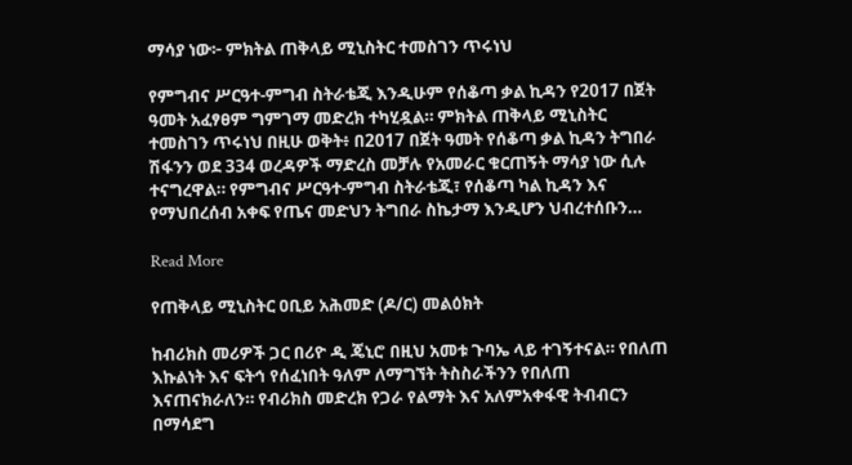ማሳያ ነው፦ ምክትል ጠቅላይ ሚኒስትር ተመስገን ጥሩነህ

የምግብና ሥርዓተ-ምግብ ስትራቴጂ እንዲሁም የሰቆጣ ቃል ኪዳን የ2017 በጀት ዓመት አፈፃፀም ግምገማ መድረክ ተካሂዷል። ምክትል ጠቅላይ ሚኒስትር ተመስገን ጥሩነህ በዚሁ ወቅት፥ በ2017 በጀት ዓመት የሰቆጣ ቃል ኪዳን ትግበራ ሽፋንን ወደ 334 ወረዳዎች ማድረስ መቻሉ የአመራር ቁርጠኝት ማሳያ ነው ሲሉ ተናግረዋል። የምግብና ሥርዓተ-ምግብ ስትራቴጂ፣ የሰቆጣ ካል ኪዳን እና የማህበረሰብ አቀፍ የጤና መድህን ትግበራ ስኬታማ እንዲሆን ህብረተሰቡን…

Read More

የጠቅላይ ሚኒስትር ዐቢይ አሕመድ (ዶ/ር) መልዕክት

ከብሪክስ መሪዎች ጋር በሪዮ ዲ ጄኒሮ በዚህ አመቱ ጉባኤ ላይ ተገኝተናል። የበለጠ እኩልነት እና ፍትኅ የሰፈነበት ዓለም ለማግኘት ትስስራችንን የበለጠ እናጠናክራለን። የብሪክስ መድረክ የጋራ የልማት እና አለምአቀፋዊ ትብብርን በማሳደግ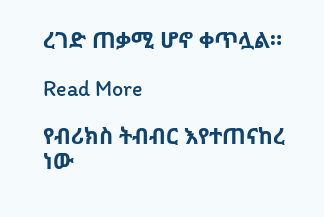ረገድ ጠቃሚ ሆኖ ቀጥሏል።

Read More

የብሪክስ ትብብር እየተጠናከረ ነው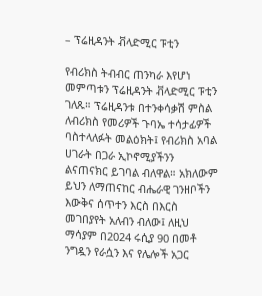– ፕሬዚዳንት ቭላድሚር ፑቲን

የብሪክስ ትብብር ጠንካራ እየሆነ መምጣቱን ፕሬዚዳንት ቭላድሚር ፑቲን ገለጹ። ፕሬዚዳንቱ በተንቀሳቃሽ ምስል ለብሪክስ የመሪዎች ጉባኤ ተሳታፊዎች ባስተላለፉት መልዕክት፤ የብሪክስ አባል ሀገራት በጋራ ኢኮኖሚያችንን ልናጠናክር ይገባል ብለዋል። አክለውም ይህን ለማጠናከር ብሔራዊ ገንዘቦችን እውቅና ሰጥተን እርስ በእርስ መገበያየት አለብን ብለው፤ ለዚህ ማሳያም በ2024 ሩሲያ 90 በመቶ ንግዷን የራሷን እና የሌሎች አጋር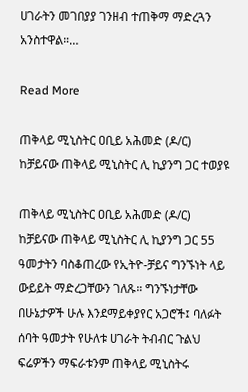ሀገራትን መገበያያ ገንዘብ ተጠቅማ ማድረጓን አንስተዋል።…

Read More

ጠቅላይ ሚኒስትር ዐቢይ አሕመድ (ዶ/ር) ከቻይናው ጠቅላይ ሚኒስትር ሊ ኪያንግ ጋር ተወያዩ

ጠቅላይ ሚኒስትር ዐቢይ አሕመድ (ዶ/ር) ከቻይናው ጠቅላይ ሚኒስትር ሊ ኪያንግ ጋር 55 ዓመታትን ባስቆጠረው የኢትዮ-ቻይና ግንኙነት ላይ ውይይት ማድረጋቸውን ገለጹ። ግንኙነታቸው በሁኔታዎች ሁሉ እንደማይቀያየር አጋሮች፤ ባለፉት ሰባት ዓመታት የሁለቱ ሀገራት ትብብር ጉልህ ፍሬዎችን ማፍራቱንም ጠቅላይ ሚኒስትሩ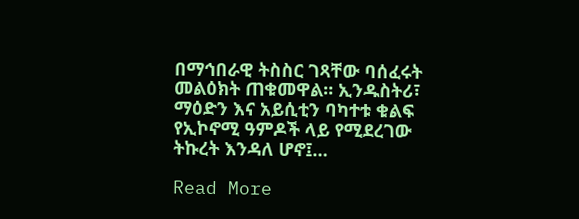በማኅበራዊ ትስስር ገጻቸው ባሰፈሩት መልዕክት ጠቁመዋል። ኢንዱስትሪ፣ ማዕድን እና አይሲቲን ባካተቱ ቁልፍ የኢኮኖሚ ዓምዶች ላይ የሚደረገው ትኩረት እንዳለ ሆኖ፤…

Read More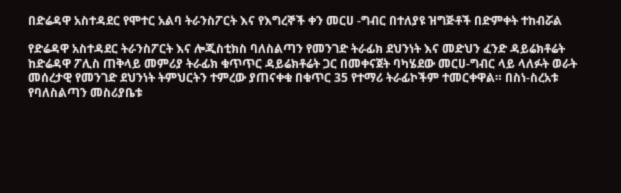በድሬዳዋ አስተዳደር የሞተር አልባ ትራንስፖርት እና የእግረኞች ቀን መርሀ -ግብር በተለያዩ ዝግጅቶች በድምቀት ተከብሯል

የድሬዳዋ አስተዳደር ትራንስፖርት እና ሎጂስቲክስ ባለስልጣን የመንገድ ትራፊክ ደህንነት እና መድህን ፈንድ ዳይሬክቶሬት ከድሬዳዋ ፖሊስ ጠቅላይ መምሪያ ትራፊክ ቁጥጥር ዳይሬክቶሬት ጋር በመቀናጀት ባካሄደው መርሀ-ግብር ላይ ላለፉት ወራት መሰረታዊ የመንገድ ደህንነት ትምህርትን ተምረው ያጠናቀቁ በቁጥር 35 የተማሪ ትራፊኮችም ተመርቀዋል። በስነ-ስረአቱ የባለስልጣን መስሪያቤቱ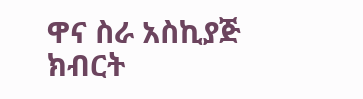ዋና ስራ አስኪያጅ ክብርት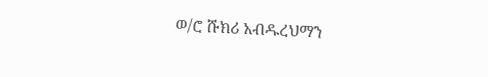ወ/ሮ ሹክሪ አብዱረህማን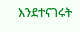እንደተናገሩት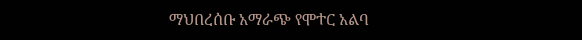ማህበረሰቡ አማራጭ የሞተር አልባ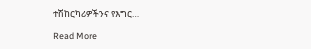ተሽከርካሪዎችንና የእግር…

Read More